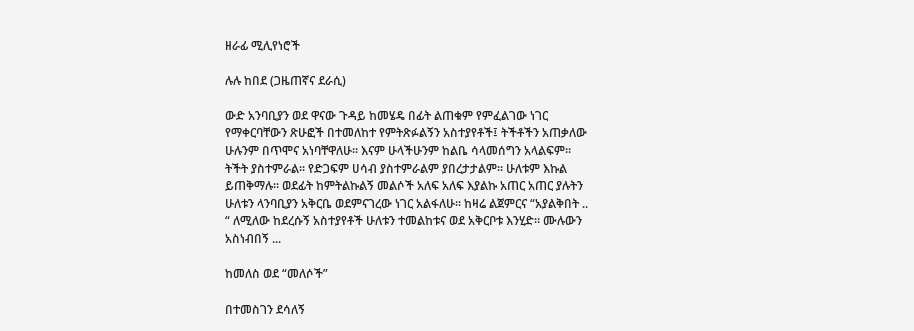ዘራፊ ሚሊየነሮች

ሉሉ ከበደ (ጋዜጠኛና ደራሲ)

ውድ አንባቢያን ወደ ዋናው ጉዳይ ከመሄዴ በፊት ልጠቁም የምፈልገው ነገር የማቀርባቸውን ጽሁፎች በተመለከተ የምትጽፉልኝን አስተያየቶች፤ ትችቶችን አጠቃለው ሁሉንም በጥሞና አነባቸዋለሁ። እናም ሁላችሁንም ከልቤ ሳላመሰግን አላልፍም። ትችት ያስተምራል። የድጋፍም ሀሳብ ያስተምራልም ያበረታታልም። ሁለቱም እኩል ይጠቅማሉ። ወደፊት ከምትልኩልኝ መልሶች አለፍ አለፍ እያልኩ አጠር አጠር ያሉትን ሁለቱን ላንባቢያን አቅርቤ ወደምናገረው ነገር አልፋለሁ። ከዛሬ ልጀምርና “አያልቅበት .. “ ለሚለው ከደረሱኝ አስተያየቶች ሁለቱን ተመልከቱና ወደ አቅርቦቱ እንሂድ። ሙሉውን አስነብበኝ ...

ከመለስ ወደ “መለሶች”

በተመስገን ደሳለኝ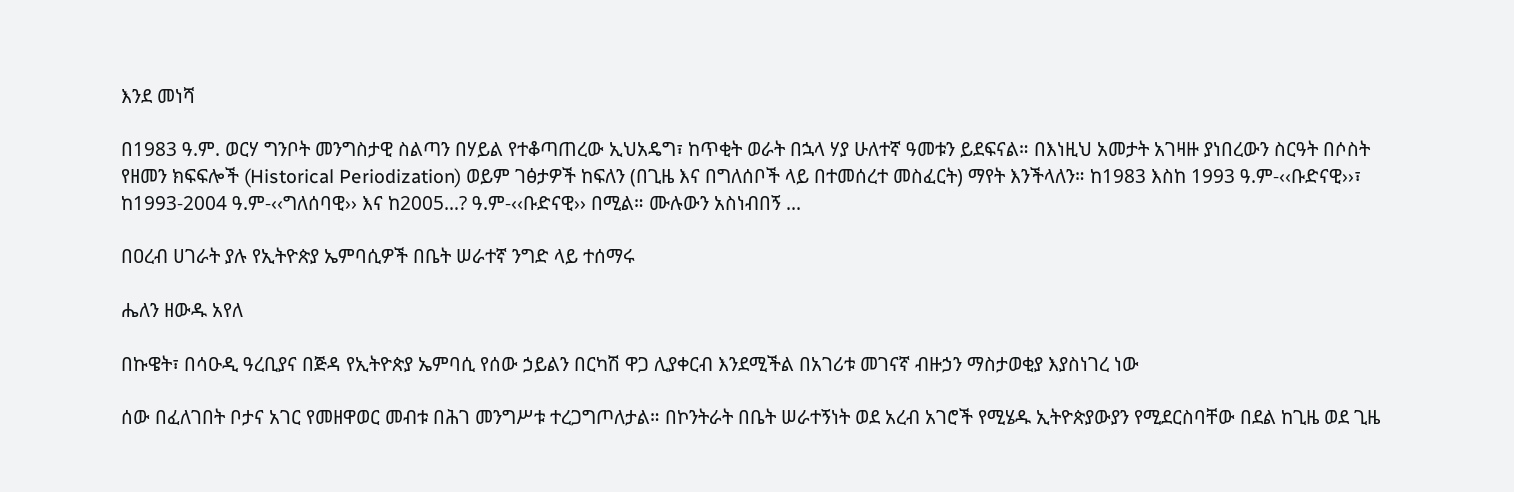እንደ መነሻ

በ1983 ዓ.ም. ወርሃ ግንቦት መንግስታዊ ስልጣን በሃይል የተቆጣጠረው ኢህአዴግ፣ ከጥቂት ወራት በኋላ ሃያ ሁለተኛ ዓመቱን ይደፍናል። በእነዚህ አመታት አገዛዙ ያነበረውን ስርዓት በሶስት የዘመን ክፍፍሎች (Historical Periodization) ወይም ገፅታዎች ከፍለን (በጊዜ እና በግለሰቦች ላይ በተመሰረተ መስፈርት) ማየት እንችላለን። ከ1983 እስከ 1993 ዓ.ም-‹‹ቡድናዊ››፣ ከ1993-2004 ዓ.ም-‹‹ግለሰባዊ›› እና ከ2005…? ዓ.ም-‹‹ቡድናዊ›› በሚል። ሙሉውን አስነብበኝ ...

በዐረብ ሀገራት ያሉ የኢትዮጵያ ኤምባሲዎች በቤት ሠራተኛ ንግድ ላይ ተሰማሩ

ሔለን ዘውዱ አየለ

በኩዌት፣ በሳዑዲ ዓረቢያና በጅዳ የኢትዮጵያ ኤምባሲ የሰው ኃይልን በርካሽ ዋጋ ሊያቀርብ እንደሚችል በአገሪቱ መገናኛ ብዙኃን ማስታወቂያ እያስነገረ ነው

ሰው በፈለገበት ቦታና አገር የመዘዋወር መብቱ በሕገ መንግሥቱ ተረጋግጦለታል። በኮንትራት በቤት ሠራተኝነት ወደ አረብ አገሮች የሚሄዱ ኢትዮጵያውያን የሚደርስባቸው በደል ከጊዜ ወደ ጊዜ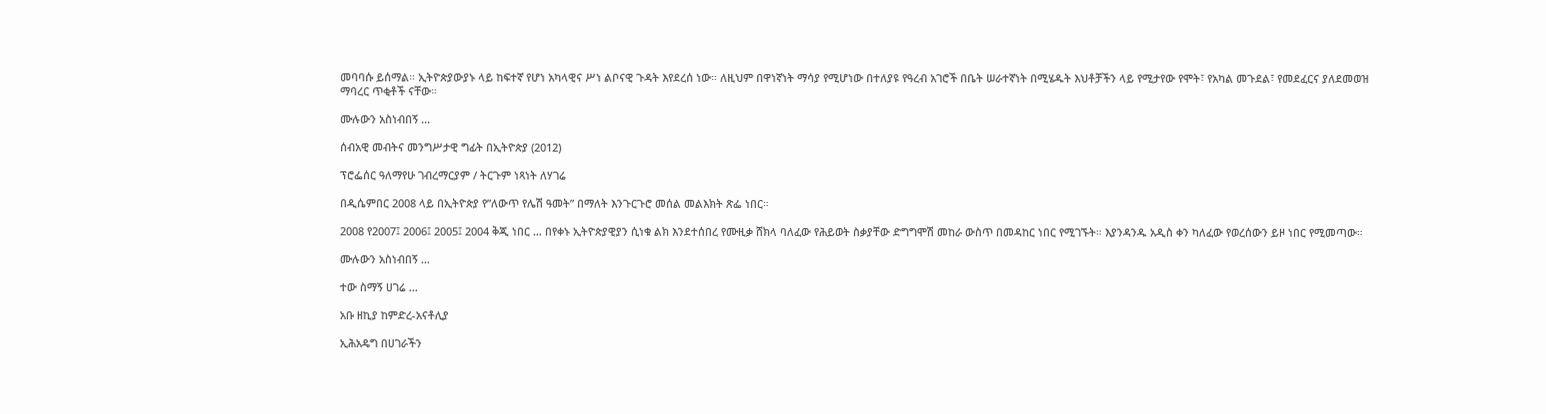መባባሱ ይሰማል። ኢትዮጵያውያኑ ላይ ከፍተኛ የሆነ አካላዊና ሥነ ልቦናዊ ጉዳት እየደረሰ ነው። ለዚህም በዋነኛነት ማሳያ የሚሆነው በተለያዩ የዓረብ አገሮች በቤት ሠራተኛነት በሚሄዱት እህቶቻችን ላይ የሚታየው የሞት፣ የአካል መጉደል፣ የመደፈርና ያለደመወዝ ማባረር ጥቂቶች ናቸው።

ሙሉውን አስነብበኝ ...

ሰብአዊ መብትና መንግሥታዊ ግፊት በኢትዮጵያ (2012)

ፕሮፌሰር ዓለማየሁ ገብረማርያም / ትርጉም ነጻነት ለሃገሬ

በዲሴምበር 2008 ላይ በኢትዮጵያ የ”ለውጥ የሌሽ ዓመት” በማለት እንጉርጉሮ መሰል መልእክት ጽፌ ነበር።

2008 የ2007፤ 2006፤ 2005፤ 2004 ቅጂ ነበር … በየቀኑ ኢትዮጵያዊያን ሲነቁ ልክ እንደተሰበረ የሙዚቃ ሸክላ ባለፈው የሕይወት ስቃያቸው ድግግሞሽ መከራ ውስጥ በመዳከር ነበር የሚገኙት። እያንዳንዱ አዲስ ቀን ካለፈው የወረሰውን ይዞ ነበር የሚመጣው።

ሙሉውን አስነብበኝ ...

ተው ስማኝ ሀገሬ ...

አቡ ዘኪያ ከምድረ-አናቶሊያ

ኢሕአዴግ በሀገራችን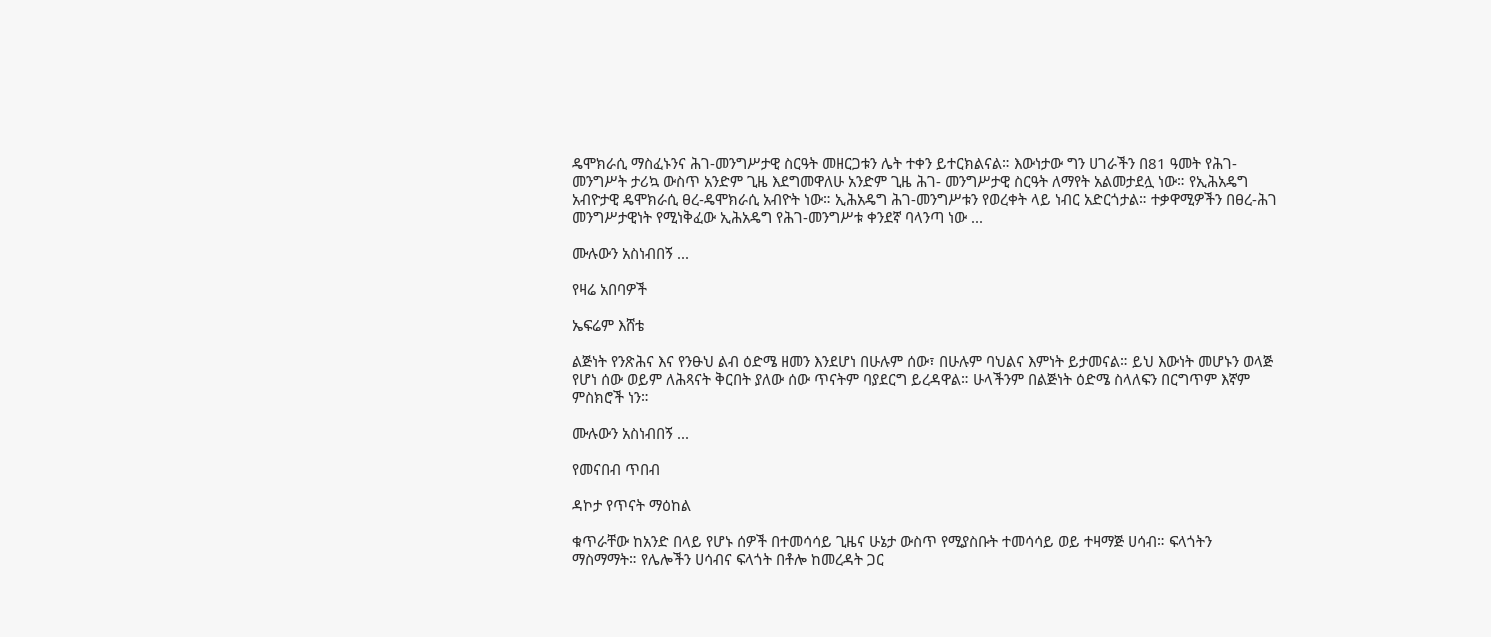ዴሞክራሲ ማስፈኑንና ሕገ-መንግሥታዊ ስርዓት መዘርጋቱን ሌት ተቀን ይተርክልናል። እውነታው ግን ሀገራችን በ81 ዓመት የሕገ-መንግሥት ታሪኳ ውስጥ አንድም ጊዜ እደግመዋለሁ አንድም ጊዜ ሕገ- መንግሥታዊ ስርዓት ለማየት አልመታደሏ ነው። የኢሕአዴግ አብዮታዊ ዴሞክራሲ ፀረ-ዴሞክራሲ አብዮት ነው። ኢሕአዴግ ሕገ-መንግሥቱን የወረቀት ላይ ነብር አድርጎታል። ተቃዋሚዎችን በፀረ-ሕገ መንግሥታዊነት የሚነቅፈው ኢሕአዴግ የሕገ-መንግሥቱ ቀንደኛ ባላንጣ ነው ...

ሙሉውን አስነብበኝ ...

የዛሬ አበባዎች

ኤፍሬም እሸቴ

ልጅነት የንጽሕና እና የንፁህ ልብ ዕድሜ ዘመን እንደሆነ በሁሉም ሰው፣ በሁሉም ባህልና እምነት ይታመናል። ይህ እውነት መሆኑን ወላጅ የሆነ ሰው ወይም ለሕጻናት ቅርበት ያለው ሰው ጥናትም ባያደርግ ይረዳዋል። ሁላችንም በልጅነት ዕድሜ ስላለፍን በርግጥም እኛም ምስክሮች ነን።

ሙሉውን አስነብበኝ ...

የመናበብ ጥበብ

ዳኮታ የጥናት ማዕከል

ቁጥራቸው ከአንድ በላይ የሆኑ ሰዎች በተመሳሳይ ጊዜና ሁኔታ ውስጥ የሚያስቡት ተመሳሳይ ወይ ተዛማጅ ሀሳብ። ፍላጎትን ማስማማት። የሌሎችን ሀሳብና ፍላጎት በቶሎ ከመረዳት ጋር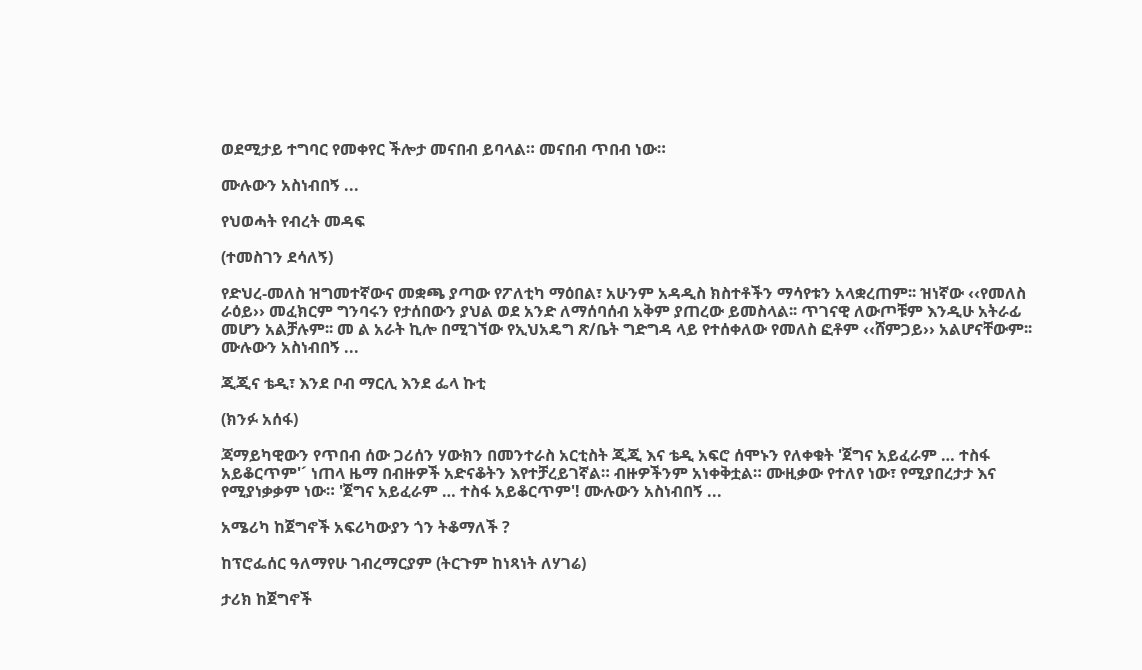ወደሚታይ ተግባር የመቀየር ችሎታ መናበብ ይባላል። መናበብ ጥበብ ነው።

ሙሉውን አስነብበኝ ...

የህወሓት የብረት መዳፍ

(ተመስገን ደሳለኝ)

የድህረ-መለስ ዝግመተኛውና መቋጫ ያጣው የፖለቲካ ማዕበል፣ አሁንም አዳዲስ ክስተቶችን ማሳየቱን አላቋረጠም፡፡ ዝነኛው ‹‹የመለስ ራዕይ›› መፈክርም ግንባሩን የታሰበውን ያህል ወደ አንድ ለማሰባሰብ አቅም ያጠረው ይመስላል፡፡ ጥገናዊ ለውጦቹም እንዲሁ አትራፊ መሆን አልቻሉም፡፡ መ ል አራት ኪሎ በሚገኘው የኢህአዴግ ጽ/ቤት ግድግዳ ላይ የተሰቀለው የመለስ ፎቶም ‹‹ሸምጋይ›› አልሆናቸውም፡፡ ሙሉውን አስነብበኝ ...

ጂጂና ቴዲ፣ እንደ ቦብ ማርሊ እንደ ፌላ ኩቲ

(ክንፉ አሰፋ)

ጃማይካዊውን የጥበብ ሰው ጋሪሰን ሃውክን በመንተራስ አርቲስት ጂጂ እና ቴዲ አፍሮ ሰሞኑን የለቀቁት 'ጀግና አይፈራም … ተስፋ አይቆርጥም'´ ነጠላ ዜማ በብዙዎች አድናቆትን እየተቻረይገኛል። ብዙዎችንም አነቀቅቷል። ሙዚቃው የተለየ ነው፣ የሚያበረታታ እና የሚያነቃቃም ነው። 'ጀግና አይፈራም … ተስፋ አይቆርጥም'! ሙሉውን አስነብበኝ ...

አሜሪካ ከጀግኖች አፍሪካውያን ጎን ትቆማለች ?

ከፕሮፌሰር ዓለማየሁ ገብረማርያም (ትርጉም ከነጻነት ለሃገሬ)

ታሪክ ከጀግኖች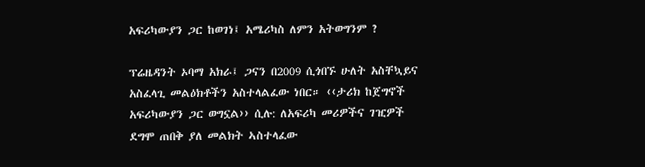አፍሪካውያን ጋር ከወገነ፤ አሜሪካስ ለምን አትወግንም ?

ፕሬዜዳንት ኦባማ አክራ፤ ጋናን በ2009 ሲጎበኙ ሁለት አስቸኳይና አስፈላጊ መልዕክቶችን አስተላልፈው ነበር። ‹‹ታሪክ ከጀግኖች አፍሪካውያን ጋር ወግኗል›› ሲሉ: ለአፍሪካ መሪዎችና ገዢዎች ደግሞ ጠበቅ ያለ መልክት ኣስተላፈው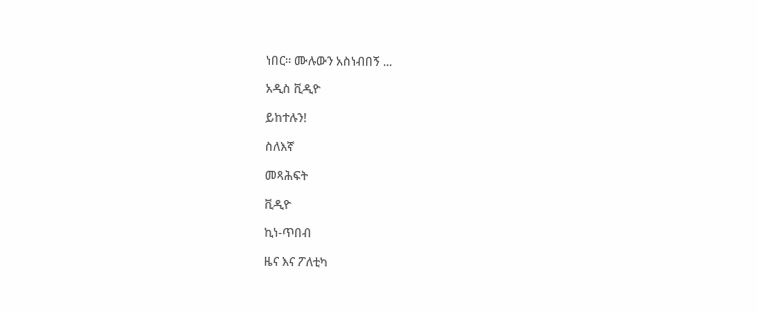ነበር። ሙሉውን አስነብበኝ ...

አዲስ ቪዲዮ

ይከተሉን!

ስለእኛ

መጻሕፍት

ቪዲዮ

ኪነ-ጥበብ

ዜና እና ፖለቲካ